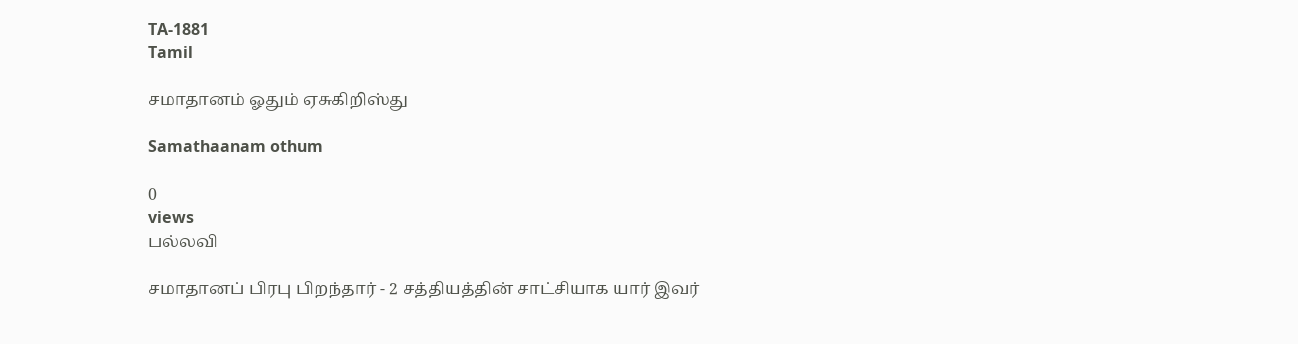TA-1881
Tamil

சமாதானம் ஓதும் ஏசுகிறிஸ்து

Samathaanam othum

0
views
பல்லவி

சமாதானப் பிரபு பிறந்தார் - 2 சத்தியத்தின் சாட்சியாக யார் இவர்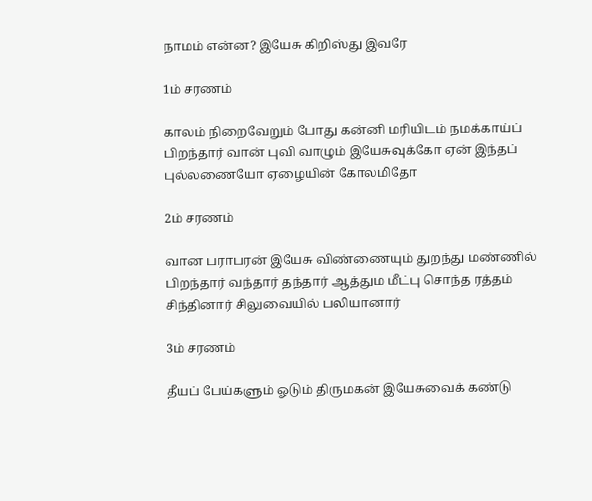நாமம் என்ன? இயேசு கிறிஸ்து இவரே

1ம் சரணம்

காலம் நிறைவேறும் போது கன்னி மரியிடம் நமக்காய்ப் பிறந்தார் வான் புவி வாழும் இயேசுவுக்கோ ஏன் இந்தப் புல்லணையோ ஏழையின் கோலமிதோ

2ம் சரணம்

வான பராபரன் இயேசு விண்ணையும் துறந்து மண்ணில் பிறந்தார் வந்தார் தந்தார் ஆத்தும மீட்பு சொந்த ரத்தம் சிந்தினார் சிலுவையில் பலியானார்

3ம் சரணம்

தீயப் பேய்களும் ஓடும் திருமகன் இயேசுவைக் கண்டு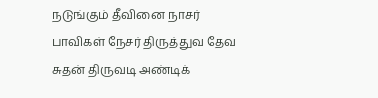நடுங்கும் தீவினை நாசர் பாவிகள் நேசர் திருத்துவ தேவ சுதன் திருவடி அண்டிக்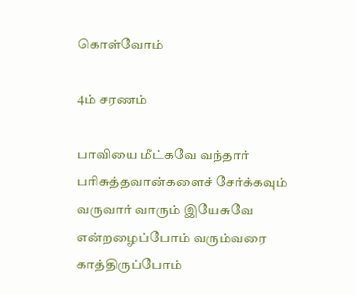கொள்வோம்

4ம் சரணம்

பாவியை மீட்கவே வந்தார் பரிசுத்தவான்களைச் சேர்க்கவும் வருவார் வாரும் இயேசுவே என்றழைப்போம் வரும்வரை காத்திருப்போம்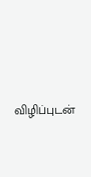விழிப்புடன்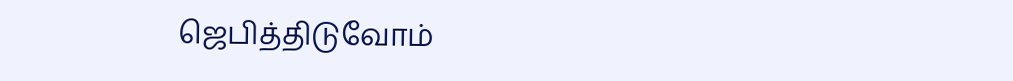ஜெபித்திடுவோம்